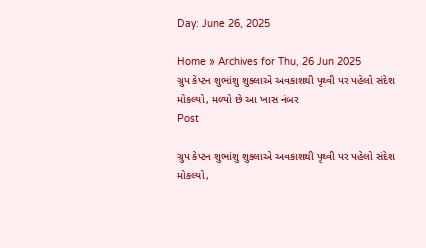Day: June 26, 2025

Home » Archives for Thu, 26 Jun 2025
ગ્રુપ કેપ્ટન શુભાંશુ શુક્લાએ અવકાશથી પૃથ્વી પર પહેલો સંદેશ મોકલ્યો, મળ્યો છે આ ખાસ નંબર
Post

ગ્રુપ કેપ્ટન શુભાંશુ શુક્લાએ અવકાશથી પૃથ્વી પર પહેલો સંદેશ મોકલ્યો,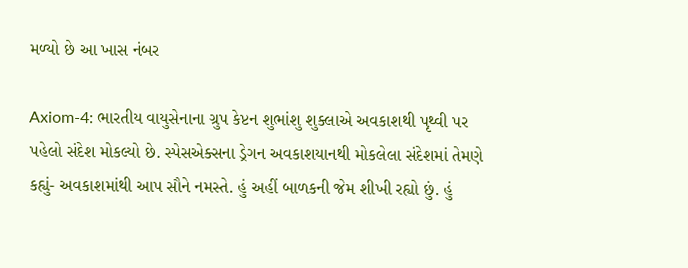મળ્યો છે આ ખાસ નંબર

Axiom-4: ભારતીય વાયુસેનાના ગ્રુપ કેપ્ટન શુભાંશુ શુક્લાએ અવકાશથી પૃથ્વી પર પહેલો સંદેશ મોકલ્યો છે. સ્પેસએક્સના ડ્રેગન અવકાશયાનથી મોકલેલા સંદેશમાં તેમણે કહ્યું- અવકાશમાંથી આપ સૌને નમસ્તે. હું અહીં બાળકની જેમ શીખી રહ્યો છું. હું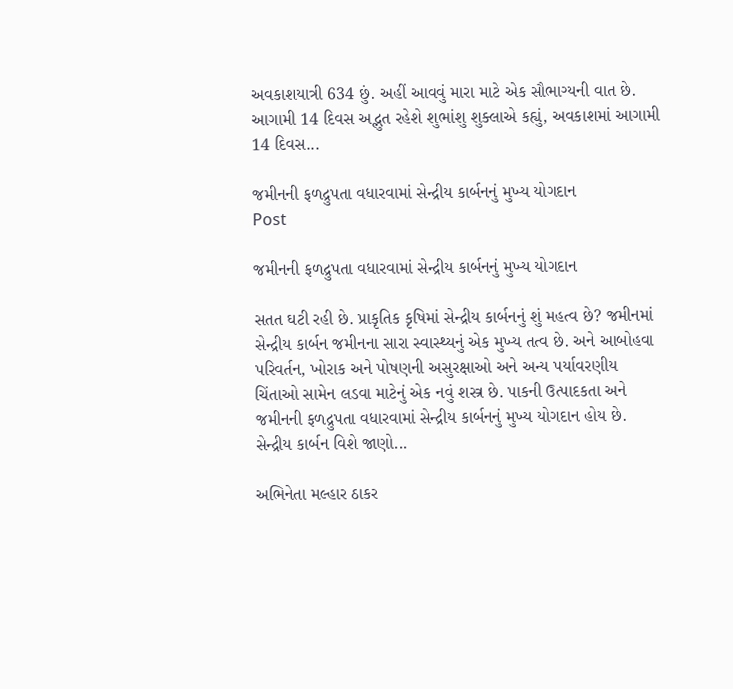અવકાશયાત્રી 634 છું. અહીં આવવું મારા માટે એક સૌભાગ્યની વાત છે. આગામી 14 દિવસ અદ્ભુત રહેશે શુભાંશુ શુક્લાએ કહ્યું, અવકાશમાં આગામી 14 દિવસ...

જમીનની ફળદ્રુપતા વધારવામાં સેન્દ્રીય કાર્બનનું મુખ્ય યોગદાન
Post

જમીનની ફળદ્રુપતા વધારવામાં સેન્દ્રીય કાર્બનનું મુખ્ય યોગદાન

સતત ઘટી રહી છે. પ્રાકૃતિક કૃષિમાં સેન્દ્રીય કાર્બનનું શું મહત્વ છે? જમીનમાં સેન્દ્રીય કાર્બન જમીનના સારા સ્વાસ્થ્યનું એક મુખ્ય તત્વ છે. અને આબોહવા પરિવર્તન, ખોરાક અને પોષણની અસુરક્ષાઓ અને અન્ય પર્યાવરણીય ચિંતાઓ સામેન લડવા માટેનું એક નવું શસ્ત્ર છે. પાકની ઉત્પાદકતા અને જમીનની ફળદ્રુપતા વધારવામાં સેન્દ્રીય કાર્બનનું મુખ્ય યોગદાન હોય છે. સેન્દ્રીય કાર્બન વિશે જાણો...

અભિનેતા મલ્હાર ઠાકર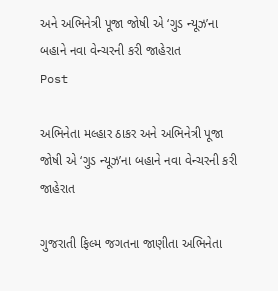અને અભિનેત્રી પૂજા જોષી એ ‘ગુડ ન્યૂઝ’ના બહાને નવા વેન્ચરની કરી જાહેરાત
Post

અભિનેતા મલ્હાર ઠાકર અને અભિનેત્રી પૂજા જોષી એ ‘ગુડ ન્યૂઝ’ના બહાને નવા વેન્ચરની કરી જાહેરાત

ગુજરાતી ફિલ્મ જગતના જાણીતા અભિનેતા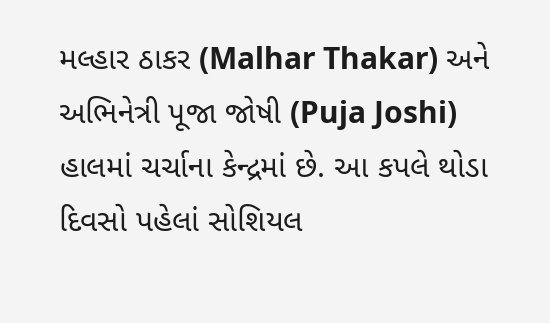મલ્હાર ઠાકર (Malhar Thakar) અને અભિનેત્રી પૂજા જોષી (Puja Joshi) હાલમાં ચર્ચાના કેન્દ્રમાં છે. આ કપલે થોડા દિવસો પહેલાં સોશિયલ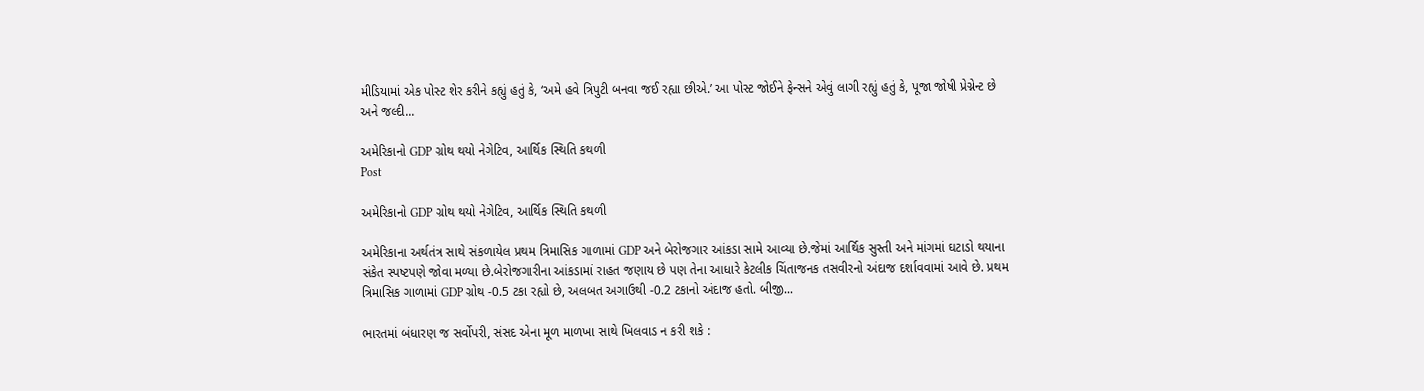મીડિયામાં એક પોસ્ટ શેર કરીને કહ્યું હતું કે, ‘અમે હવે ત્રિપુટી બનવા જઈ રહ્યા છીએ.’ આ પોસ્ટ જોઈને ફેન્સને એવું લાગી રહ્યું હતું કે, પૂજા જોષી પ્રેગ્નેન્ટ છે અને જલ્દી...

અમેરિકાનો GDP ગ્રોથ થયો નેગેટિવ, આર્થિક સ્થિતિ કથળી
Post

અમેરિકાનો GDP ગ્રોથ થયો નેગેટિવ, આર્થિક સ્થિતિ કથળી

અમેરિકાના અર્થતંત્ર સાથે સંકળાયેલ પ્રથમ ત્રિમાસિક ગાળામાં GDP અને બેરોજગાર આંકડા સામે આવ્યા છે.જેમાં આર્થિક સુસ્તી અને માંગમાં ઘટાડો થયાના સંકેત સ્પષ્ટપણે જોવા મળ્યા છે.બેરોજગારીના આંકડામાં રાહત જણાય છે પણ તેના આધારે કેટલીક ચિંતાજનક તસવીરનો અંદાજ દર્શાવવામાં આવે છે. પ્રથમ ત્રિમાસિક ગાળામાં GDP ગ્રોથ -0.5 ટકા રહ્યો છે, અલબત અગાઉથી -0.2 ટકાનો અંદાજ હતો. બીજી...

ભારતમાં બંધારણ જ સર્વોપરી, સંસદ એના મૂળ માળખા સાથે ખિલવાડ ન કરી શકે :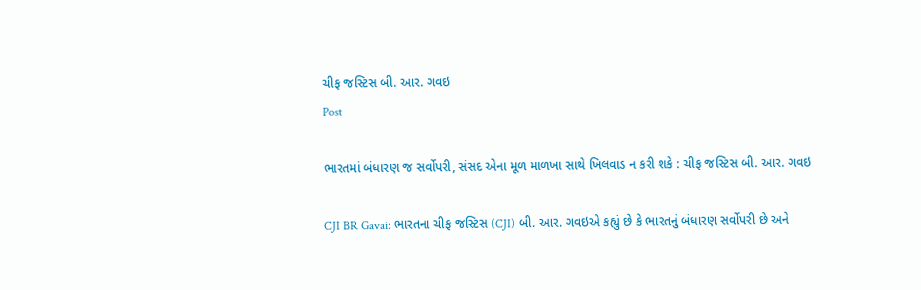ચીફ જસ્ટિસ બી. આર. ગવઇ
Post

ભારતમાં બંધારણ જ સર્વોપરી, સંસદ એના મૂળ માળખા સાથે ખિલવાડ ન કરી શકે : ચીફ જસ્ટિસ બી. આર. ગવઇ

CJI BR Gavai: ભારતના ચીફ જસ્ટિસ (CJI) બી. આર. ગવઇએ કહ્યું છે કે ભારતનું બંધારણ સર્વોપરી છે અને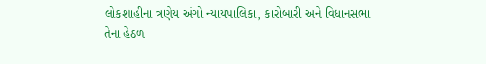લોકશાહીના ત્રણેય અંગો ન્યાયપાલિકા, કારોબારી અને વિધાનસભા તેના હેઠળ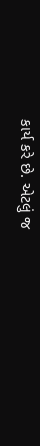કાર્ય કરે છે. એટલું જ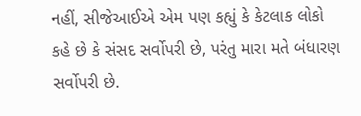નહીં, સીજેઆઈએ એમ પણ કહ્યું કે કેટલાક લોકો કહે છે કે સંસદ સર્વોપરી છે, પરંતુ મારા મતે બંધારણ સર્વોપરી છે.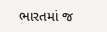ભારતમાં જ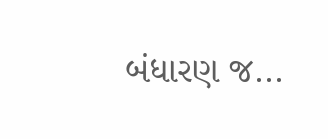બંધારણ જ...